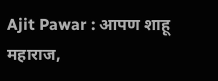Ajit Pawar : आपण शाहू महाराज,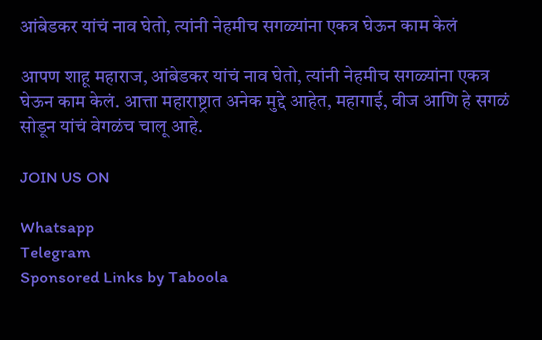आंबेडकर यांचं नाव घेतो, त्यांनी नेहमीच सगळ्यांना एकत्र घेऊन काम केलं

आपण शाहू महाराज, आंबेडकर यांचं नाव घेतो, त्यांनी नेहमीच सगळ्यांना एकत्र घेऊन काम केलं. आत्ता महाराष्ट्रात अनेक मुद्दे आहेत, महागाई, वीज आणि हे सगळं सोडून यांचं वेगळंच चालू आहे.

JOIN US ON

Whatsapp
Telegram
Sponsored Links by Taboola